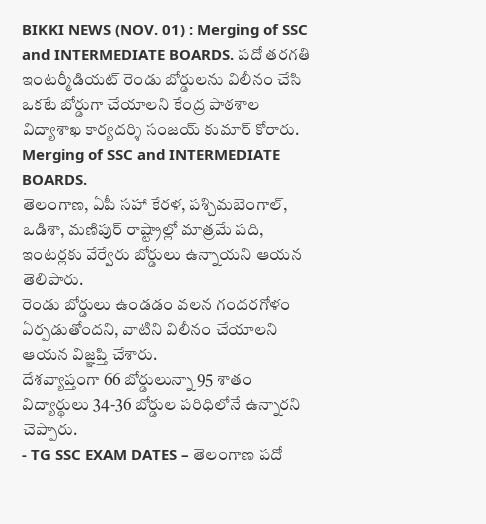BIKKI NEWS (NOV. 01) : Merging of SSC and INTERMEDIATE BOARDS. పదో తరగతి ఇంటర్మీడియట్ రెండు బోర్డులను విలీనం చేసి ఒకటే బోర్డుగా చేయాలని కేంద్ర పాఠశాల విద్యాశాఖ కార్యదర్శి సంజయ్ కుమార్ కోరారు.
Merging of SSC and INTERMEDIATE BOARDS.
తెలంగాణ, ఏపీ సహా కేరళ, పశ్చిమబెంగాల్, ఒడిశా, మణిపుర్ రాష్ట్రాల్లో మాత్రమే పది, ఇంటర్లకు వేర్వేరు బోర్డులు ఉన్నాయని ఆయన తెలిపారు.
రెండు బోర్డులు ఉండడం వలన గందరగోళం ఏర్పడుతోందని, వాటిని విలీనం చేయాలని ఆయన విజ్ఞప్తి చేశారు.
దేశవ్యాప్తంగా 66 బోర్డులున్నా 95 శాతం విద్యార్థులు 34-36 బోర్డుల పరిధిలోనే ఉన్నారని చెప్పారు.
- TG SSC EXAM DATES – తెలంగాణ పదో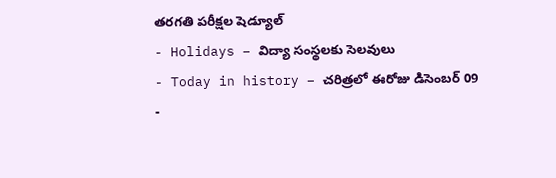తరగతి పరీక్షల షెడ్యూల్
- Holidays – విద్యా సంస్థలకు సెలవులు
- Today in history – చరిత్రలో ఈరోజు డిసెంబర్ 09
-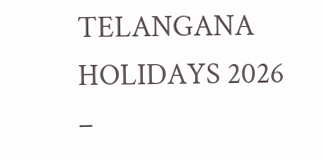TELANGANA HOLIDAYS 2026 –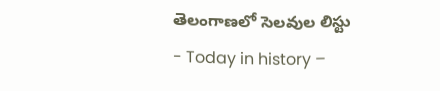తెలంగాణలో సెలవుల లిస్టు
- Today in history –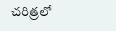చరిత్రలో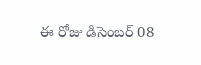ఈ రోజు డిసెంబర్ 08